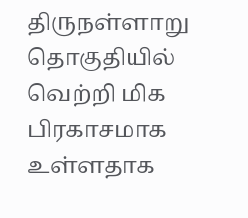திருநள்ளாறு தொகுதியில் வெற்றி மிக பிரகாசமாக உள்ளதாக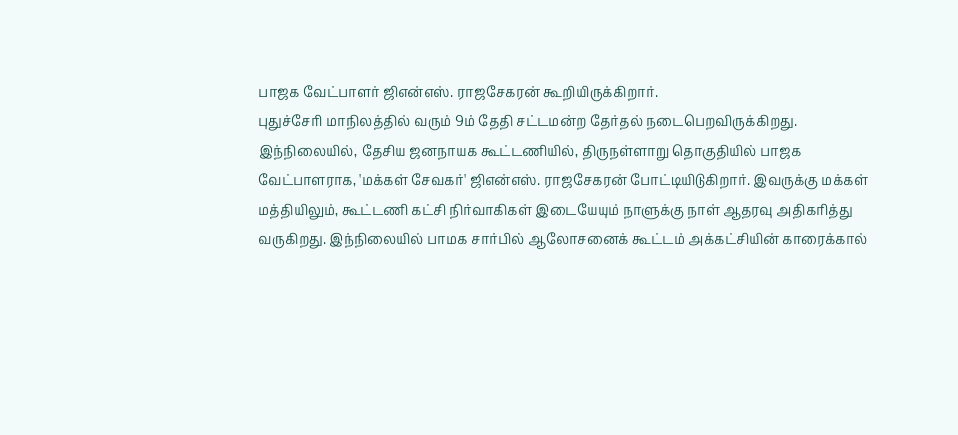பாஜக வேட்பாளர் ஜிஎன்எஸ். ராஜசேகரன் கூறியிருக்கிறார்.
புதுச்சேரி மாநிலத்தில் வரும் 9ம் தேதி சட்டமன்ற தேர்தல் நடைபெறவிருக்கிறது. இந்நிலையில், தேசிய ஜனநாயக கூட்டணியில், திருநள்ளாறு தொகுதியில் பாஜக வேட்பாளராக, 'மக்கள் சேவகர்' ஜிஎன்எஸ். ராஜசேகரன் போட்டியிடுகிறார். இவருக்கு மக்கள் மத்தியிலும், கூட்டணி கட்சி நிர்வாகிகள் இடையேயும் நாளுக்கு நாள் ஆதரவு அதிகரித்து வருகிறது. இந்நிலையில் பாமக சார்பில் ஆலோசனைக் கூட்டம் அக்கட்சியின் காரைக்கால்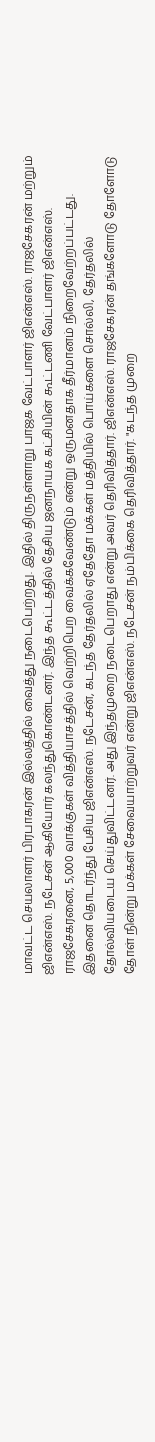மாவட்ட செயலாளர் பிரபாகரன் இல்லத்தில் வைத்து நடைபெற்றது. இதில் திருநள்ளாறு பாஜக வேட்பாளர் ஜிஎன்எஸ். ராஜசேகரன் மற்றும் ஜிஎன்எஸ். நடேசன் ஆகியோர் கலந்துகொண்டனர். இந்த கூட்டத்தில் தேசிய ஜனநாயக கட்சியின் கூட்டணி வேட்பாளர் ஜிஎன்எஸ். ராஜசேகரனை, 5,000 வாக்குகள் வித்தியாசத்தில் வெற்றிபெற வைக்கவேண்டும் என்று ஒருமனதாக தீர்மானம் நிறைவேற்றப்பட்டது.
இதனை தொடர்ந்து பேசிய ஜிஎன்எஸ். நடேசன், கடந்த தேர்தலில் ஏதேதோ மக்கள் மத்தியில் பொய்களை சொல்லி, தேர்தலில் தோல்வியடைய செய்துவிட்டனர். அது இந்தமுறை நடைபெறாது என்று அவர் தெரிவித்தார். ஜிஎன்எஸ். ராஜசேகரன் தங்களோடு தோளோடு தோள் நின்று மக்கள் சேவையாற்றுவர் என்று ஜிஎன்எஸ். நடேசன் நம்பிக்கை தெரிவித்தார். "கடந்த முறை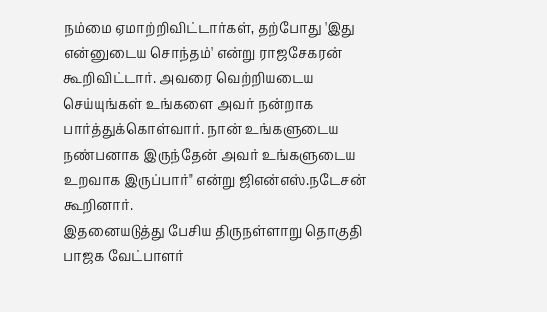நம்மை ஏமாற்றிவிட்டார்கள், தற்போது 'இது என்னுடைய சொந்தம்' என்று ராஜசேகரன் கூறிவிட்டார். அவரை வெற்றியடைய செய்யுங்கள் உங்களை அவர் நன்றாக பார்த்துக்கொள்வார். நான் உங்களுடைய நண்பனாக இருந்தேன் அவர் உங்களுடைய உறவாக இருப்பார்" என்று ஜிஎன்எஸ்.நடேசன் கூறினார்.
இதனையடுத்து பேசிய திருநள்ளாறு தொகுதி பாஜக வேட்பாளர்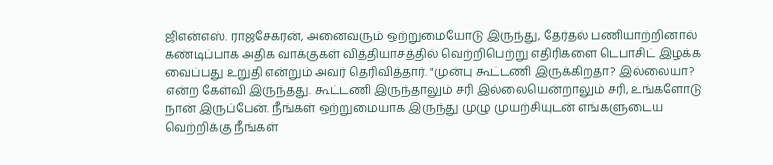ஜிஎன்எஸ். ராஜசேகரன், அனைவரும் ஒற்றுமையோடு இருந்து, தேர்தல் பணியாற்றினால் கண்டிப்பாக அதிக வாக்குகள் வித்தியாசத்தில் வெற்றிபெற்று எதிரிகளை டெபாசிட் இழக்க வைப்பது உறுதி என்றும் அவர் தெரிவித்தார். "முன்பு கூட்டணி இருக்கிறதா? இல்லையா? என்ற கேள்வி இருந்தது. கூட்டணி இருந்தாலும் சரி இல்லையென்றாலும் சரி, உங்களோடு நான் இருப்பேன். நீங்கள் ஒற்றுமையாக இருந்து முழு முயற்சியுடன் எங்களுடைய வெற்றிக்கு நீங்கள்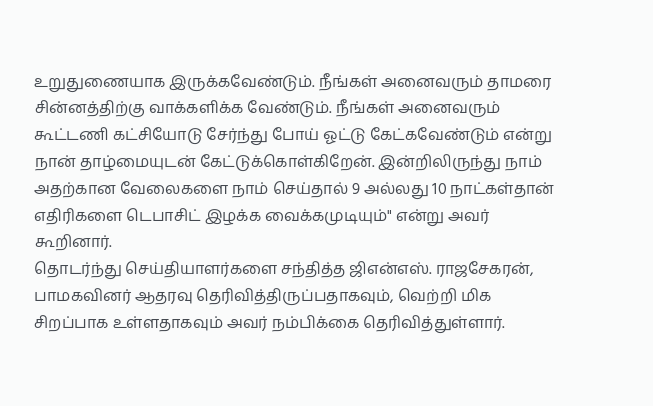உறுதுணையாக இருக்கவேண்டும். நீங்கள் அனைவரும் தாமரை சின்னத்திற்கு வாக்களிக்க வேண்டும். நீங்கள் அனைவரும் கூட்டணி கட்சியோடு சேர்ந்து போய் ஓட்டு கேட்கவேண்டும் என்று நான் தாழ்மையுடன் கேட்டுக்கொள்கிறேன். இன்றிலிருந்து நாம் அதற்கான வேலைகளை நாம் செய்தால் 9 அல்லது 10 நாட்கள்தான் எதிரிகளை டெபாசிட் இழக்க வைக்கமுடியும்" என்று அவர் கூறினார்.
தொடர்ந்து செய்தியாளர்களை சந்தித்த ஜிஎன்எஸ். ராஜசேகரன், பாமகவினர் ஆதரவு தெரிவித்திருப்பதாகவும், வெற்றி மிக சிறப்பாக உள்ளதாகவும் அவர் நம்பிக்கை தெரிவித்துள்ளார்.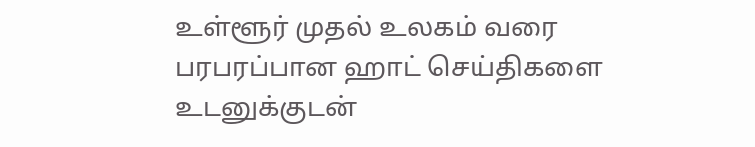உள்ளூர் முதல் உலகம் வரை பரபரப்பான ஹாட் செய்திகளை உடனுக்குடன்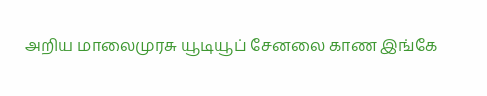அறிய மாலைமுரசு யூடியூப் சேனலை காண இங்கே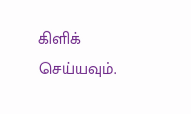கிளிக் செய்யவும்.